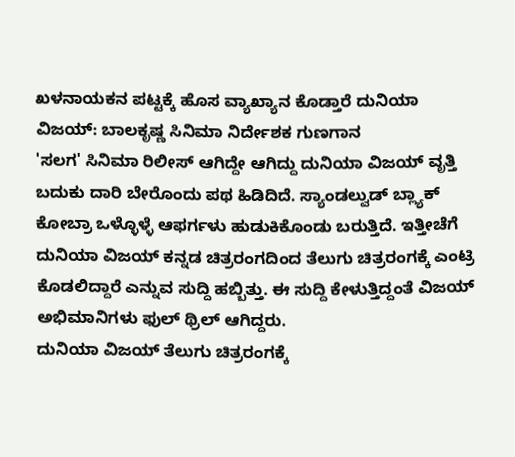ಖಳನಾಯಕನ ಪಟ್ಟಕ್ಕೆ ಹೊಸ ವ್ಯಾಖ್ಯಾನ ಕೊಡ್ತಾರೆ ದುನಿಯಾ ವಿಜಯ್: ಬಾಲಕೃಷ್ಣ ಸಿನಿಮಾ ನಿರ್ದೇಶಕ ಗುಣಗಾನ
'ಸಲಗ' ಸಿನಿಮಾ ರಿಲೀಸ್ ಆಗಿದ್ದೇ ಆಗಿದ್ದು ದುನಿಯಾ ವಿಜಯ್ ವೃತ್ತಿ ಬದುಕು ದಾರಿ ಬೇರೊಂದು ಪಥ ಹಿಡಿದಿದೆ. ಸ್ಯಾಂಡಲ್ವುಡ್ ಬ್ಲ್ಯಾಕ್ ಕೋಬ್ರಾ ಒಳ್ಳೊಳ್ಳೆ ಆಫರ್ಗಳು ಹುಡುಕಿಕೊಂಡು ಬರುತ್ತಿದೆ. ಇತ್ತೀಚೆಗೆ ದುನಿಯಾ ವಿಜಯ್ ಕನ್ನಡ ಚಿತ್ರರಂಗದಿಂದ ತೆಲುಗು ಚಿತ್ರರಂಗಕ್ಕೆ ಎಂಟ್ರಿ ಕೊಡಲಿದ್ದಾರೆ ಎನ್ನುವ ಸುದ್ದಿ ಹಬ್ಬಿತ್ತು. ಈ ಸುದ್ದಿ ಕೇಳುತ್ತಿದ್ದಂತೆ ವಿಜಯ್ ಅಭಿಮಾನಿಗಳು ಫುಲ್ ಥ್ರಿಲ್ ಆಗಿದ್ದರು.
ದುನಿಯಾ ವಿಜಯ್ ತೆಲುಗು ಚಿತ್ರರಂಗಕ್ಕೆ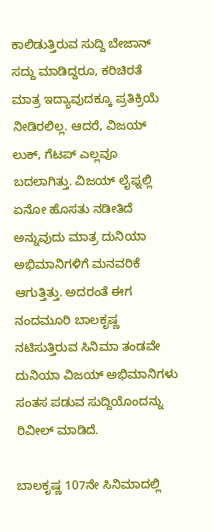ಕಾಲಿಡುತ್ತಿರುವ ಸುದ್ದಿ ಬೇಜಾನ್ ಸದ್ದು ಮಾಡಿದ್ದರೂ, ಕರಿಚಿರತೆ ಮಾತ್ರ ಇದ್ಯಾವುದಕ್ಕೂ ಪ್ರತಿಕ್ರಿಯೆ ನೀಡಿರಲಿಲ್ಲ. ಆದರೆ, ವಿಜಯ್ ಲುಕ್, ಗೆಟಪ್ ಎಲ್ಲವೂ ಬದಲಾಗಿತ್ತು. ವಿಜಯ್ ಲೈಫ್ನಲ್ಲಿ ಏನೋ ಹೊಸತು ನಡೀತಿದೆ ಅನ್ನುವುದು ಮಾತ್ರ ದುನಿಯಾ ಅಭಿಮಾನಿಗಳಿಗೆ ಮನವರಿಕೆ ಆಗುತ್ತಿತ್ತು. ಅದರಂತೆ ಈಗ ನಂದಮೂರಿ ಬಾಲಕೃಷ್ಣ ನಟಿಸುತ್ತಿರುವ ಸಿನಿಮಾ ತಂಡವೇ ದುನಿಯಾ ವಿಜಯ್ ಅಭಿಮಾನಿಗಳು ಸಂತಸ ಪಡುವ ಸುದ್ದಿಯೊಂದನ್ನು ರಿವೀಲ್ ಮಾಡಿದೆ.

ಬಾಲಕೃಷ್ಣ 107ನೇ ಸಿನಿಮಾದಲ್ಲಿ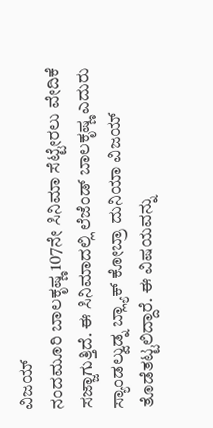ವಿಜಯ್
ನಂದಮೂರಿ ಬಾಲಕೃಷ್ಣ 107ನೇ ಸಿನಿಮಾ ಸೆಟ್ಟೇರಲು ವೇದಿಕೆ ಸಜ್ಜಾಗುತ್ತಿದೆ. ಈ ಸಿನಿಮಾದಲ್ಲಿ ಲೆಜೆಂಡ್ ಬಾಲಕೃಷ್ಣ ಎದುರು ಸ್ಯಾಂಡಲ್ವುಡ್ನ ಬ್ಲ್ಯಾಕ್ ಕೋಬ್ರಾ ದುನಿಯಾ ವಿಜಯ್ ತೊಡೆತಟ್ಟಲಿದ್ದಾರೆ. ಈ ವಿಷಯವನ್ನು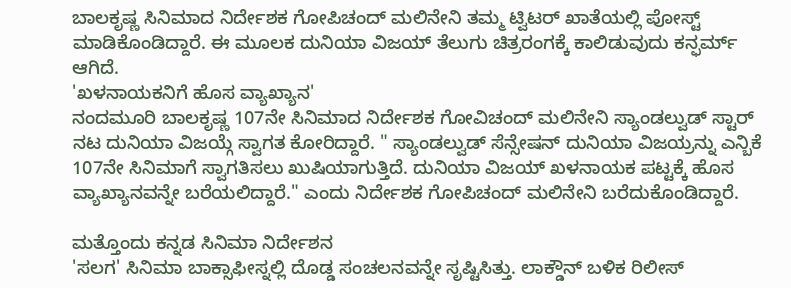ಬಾಲಕೃಷ್ಣ ಸಿನಿಮಾದ ನಿರ್ದೇಶಕ ಗೋಪಿಚಂದ್ ಮಲಿನೇನಿ ತಮ್ಮ ಟ್ವಿಟರ್ ಖಾತೆಯಲ್ಲಿ ಪೋಸ್ಟ್ ಮಾಡಿಕೊಂಡಿದ್ದಾರೆ. ಈ ಮೂಲಕ ದುನಿಯಾ ವಿಜಯ್ ತೆಲುಗು ಚಿತ್ರರಂಗಕ್ಕೆ ಕಾಲಿಡುವುದು ಕನ್ಫರ್ಮ್ ಆಗಿದೆ.
'ಖಳನಾಯಕನಿಗೆ ಹೊಸ ವ್ಯಾಖ್ಯಾನ'
ನಂದಮೂರಿ ಬಾಲಕೃಷ್ಣ 107ನೇ ಸಿನಿಮಾದ ನಿರ್ದೇಶಕ ಗೋವಿಚಂದ್ ಮಲಿನೇನಿ ಸ್ಯಾಂಡಲ್ವುಡ್ ಸ್ಟಾರ್ ನಟ ದುನಿಯಾ ವಿಜಯ್ಗೆ ಸ್ವಾಗತ ಕೋರಿದ್ದಾರೆ. " ಸ್ಯಾಂಡಲ್ವುಡ್ ಸೆನ್ಸೇಷನ್ ದುನಿಯಾ ವಿಜಯ್ರನ್ನು ಎನ್ಬಿಕೆ 107ನೇ ಸಿನಿಮಾಗೆ ಸ್ವಾಗತಿಸಲು ಖುಷಿಯಾಗುತ್ತಿದೆ. ದುನಿಯಾ ವಿಜಯ್ ಖಳನಾಯಕ ಪಟ್ಟಕ್ಕೆ ಹೊಸ ವ್ಯಾಖ್ಯಾನವನ್ನೇ ಬರೆಯಲಿದ್ದಾರೆ." ಎಂದು ನಿರ್ದೇಶಕ ಗೋಪಿಚಂದ್ ಮಲಿನೇನಿ ಬರೆದುಕೊಂಡಿದ್ದಾರೆ.

ಮತ್ತೊಂದು ಕನ್ನಡ ಸಿನಿಮಾ ನಿರ್ದೇಶನ
'ಸಲಗ' ಸಿನಿಮಾ ಬಾಕ್ಸಾಫೀಸ್ನಲ್ಲಿ ದೊಡ್ಡ ಸಂಚಲನವನ್ನೇ ಸೃಷ್ಟಿಸಿತ್ತು. ಲಾಕ್ಡೌನ್ ಬಳಿಕ ರಿಲೀಸ್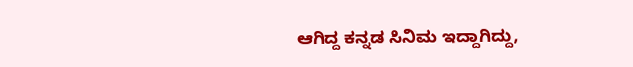ಆಗಿದ್ದ ಕನ್ನಡ ಸಿನಿಮ ಇದ್ದಾಗಿದ್ದು,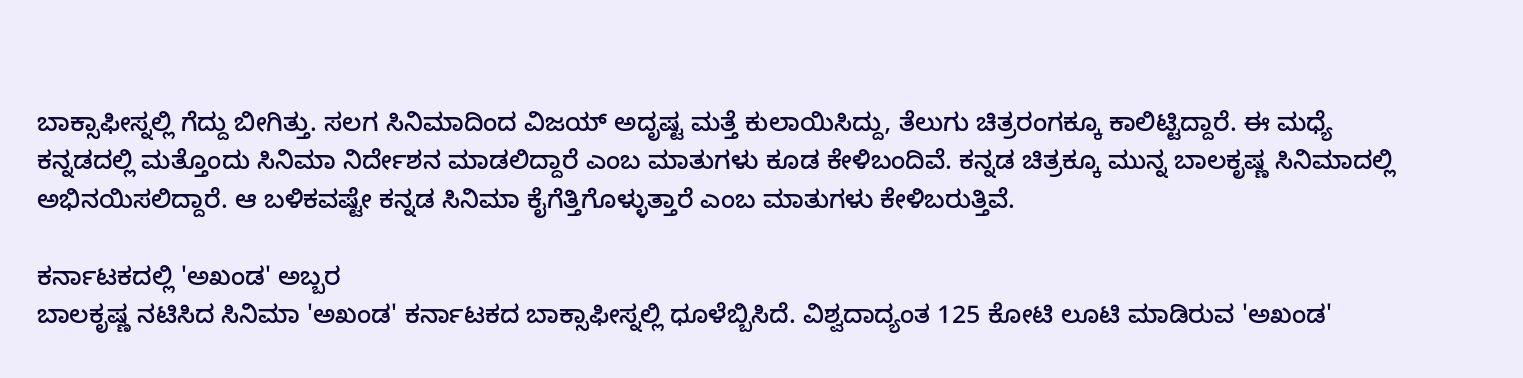ಬಾಕ್ಸಾಫೀಸ್ನಲ್ಲಿ ಗೆದ್ದು ಬೀಗಿತ್ತು. ಸಲಗ ಸಿನಿಮಾದಿಂದ ವಿಜಯ್ ಅದೃಷ್ಟ ಮತ್ತೆ ಕುಲಾಯಿಸಿದ್ದು, ತೆಲುಗು ಚಿತ್ರರಂಗಕ್ಕೂ ಕಾಲಿಟ್ಟಿದ್ದಾರೆ. ಈ ಮಧ್ಯೆ ಕನ್ನಡದಲ್ಲಿ ಮತ್ತೊಂದು ಸಿನಿಮಾ ನಿರ್ದೇಶನ ಮಾಡಲಿದ್ದಾರೆ ಎಂಬ ಮಾತುಗಳು ಕೂಡ ಕೇಳಿಬಂದಿವೆ. ಕನ್ನಡ ಚಿತ್ರಕ್ಕೂ ಮುನ್ನ ಬಾಲಕೃಷ್ಣ ಸಿನಿಮಾದಲ್ಲಿ ಅಭಿನಯಿಸಲಿದ್ದಾರೆ. ಆ ಬಳಿಕವಷ್ಟೇ ಕನ್ನಡ ಸಿನಿಮಾ ಕೈಗೆತ್ತಿಗೊಳ್ಳುತ್ತಾರೆ ಎಂಬ ಮಾತುಗಳು ಕೇಳಿಬರುತ್ತಿವೆ.

ಕರ್ನಾಟಕದಲ್ಲಿ 'ಅಖಂಡ' ಅಬ್ಬರ
ಬಾಲಕೃಷ್ಣ ನಟಿಸಿದ ಸಿನಿಮಾ 'ಅಖಂಡ' ಕರ್ನಾಟಕದ ಬಾಕ್ಸಾಫೀಸ್ನಲ್ಲಿ ಧೂಳೆಬ್ಬಿಸಿದೆ. ವಿಶ್ವದಾದ್ಯಂತ 125 ಕೋಟಿ ಲೂಟಿ ಮಾಡಿರುವ 'ಅಖಂಡ'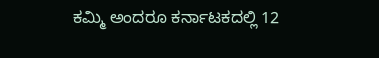ಕಮ್ಮಿ ಅಂದರೂ ಕರ್ನಾಟಕದಲ್ಲಿ 12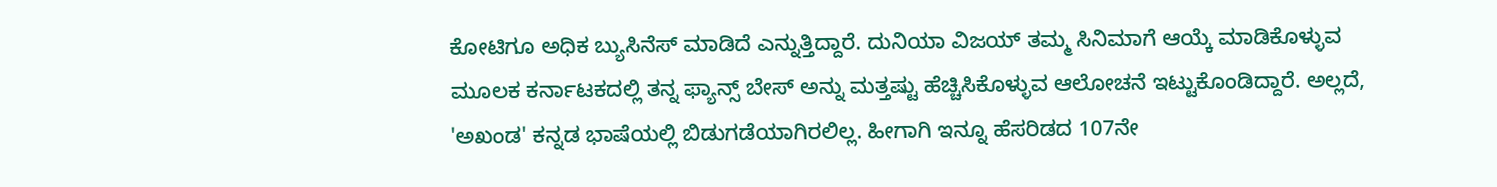ಕೋಟಿಗೂ ಅಧಿಕ ಬ್ಯುಸಿನೆಸ್ ಮಾಡಿದೆ ಎನ್ನುತ್ತಿದ್ದಾರೆ. ದುನಿಯಾ ವಿಜಯ್ ತಮ್ಮ ಸಿನಿಮಾಗೆ ಆಯ್ಕೆ ಮಾಡಿಕೊಳ್ಳುವ ಮೂಲಕ ಕರ್ನಾಟಕದಲ್ಲಿ ತನ್ನ ಫ್ಯಾನ್ಸ್ ಬೇಸ್ ಅನ್ನು ಮತ್ತಷ್ಟು ಹೆಚ್ಚಿಸಿಕೊಳ್ಳುವ ಆಲೋಚನೆ ಇಟ್ಟುಕೊಂಡಿದ್ದಾರೆ. ಅಲ್ಲದೆ, 'ಅಖಂಡ' ಕನ್ನಡ ಭಾಷೆಯಲ್ಲಿ ಬಿಡುಗಡೆಯಾಗಿರಲಿಲ್ಲ. ಹೀಗಾಗಿ ಇನ್ನೂ ಹೆಸರಿಡದ 107ನೇ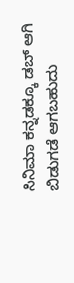ಸಿನಿಮಾ ಕನ್ನಡಕ್ಕೂ ಡಬ್ ಆಗಿ ಬಿಡುಗಡೆ ಆಗಬಹುದು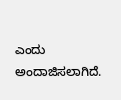ಎಂದು ಅಂದಾಜಿಸಲಾಗಿದೆ.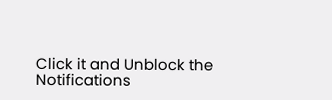Click it and Unblock the Notifications